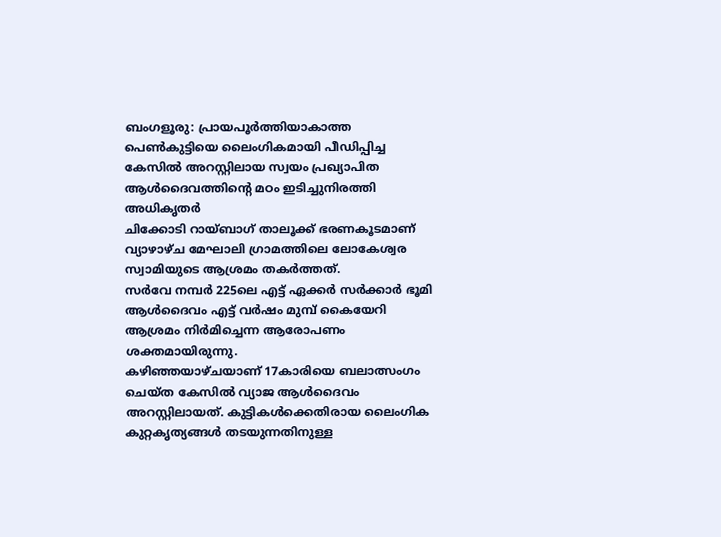ബംഗളൂരു: പ്രായപൂർത്തിയാകാത്ത പെൺകുട്ടിയെ ലൈംഗികമായി പീഡിപ്പിച്ച കേസിൽ അറസ്റ്റിലായ സ്വയം പ്രഖ്യാപിത ആൾദൈവത്തിൻ്റെ മഠം ഇടിച്ചുനിരത്തി അധികൃതർ
ചിക്കോടി റായ്ബാഗ് താലൂക്ക് ഭരണകൂടമാണ് വ്യാഴാഴ്ച മേഘാലി ഗ്രാമത്തിലെ ലോകേശ്വര സ്വാമിയുടെ ആശ്രമം തകർത്തത്.
സർവേ നമ്പർ 225ലെ എട്ട് ഏക്കർ സർക്കാർ ഭൂമി ആൾദൈവം എട്ട് വർഷം മുമ്പ് കൈയേറി ആശ്രമം നിർമിച്ചെന്ന ആരോപണം ശക്തമായിരുന്നു.
കഴിഞ്ഞയാഴ്ചയാണ് 17കാരിയെ ബലാത്സംഗം ചെയ്ത കേസിൽ വ്യാജ ആൾദൈവം അറസ്റ്റിലായത്. കുട്ടികൾക്കെതിരായ ലൈംഗിക കുറ്റകൃത്യങ്ങൾ തടയുന്നതിനുള്ള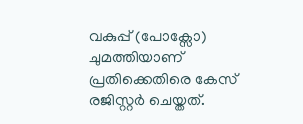വകുപ്പ് (പോക്സോ) ചുമത്തിയാണ് പ്രതിക്കെതിരെ കേസ് രജിസ്റ്റർ ചെയ്തത്.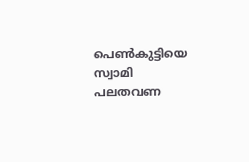പെൺകുട്ടിയെ സ്വാമി പലതവണ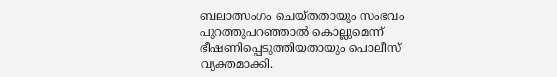ബലാത്സംഗം ചെയ്തതായും സംഭവം പുറത്തുപറഞ്ഞാൽ കൊല്ലുമെന്ന് ഭീഷണിപ്പെടുത്തിയതായും പൊലീസ് വ്യക്തമാക്കി.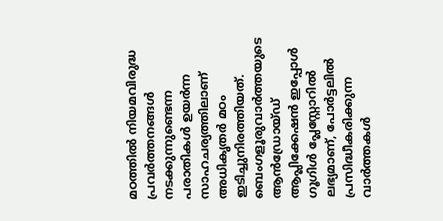മഠത്തിൽ നിയമവിരുദ്ധ പ്രവർത്തനങ്ങൾ നടക്കുന്നുണ്ടെന്ന പരാതികൾ ഉയർന്ന സാഹചര്യത്തിലാണ് അധികൃതർ മഠം ഇടിച്ചുനിരത്തിയത്.
ബെംഗളൂരുവാർത്തയുടെ ആൻഡ്രോയ്ഡ് ആപ്ലിക്കേഷൻ ഇപ്പോൾ ഗൂഗിൾ പ്ലേസ്റ്റോറിൽ ലഭ്യമാണ്, പോർട്ടലിൽ പ്രസിദ്ധീകരിക്കുന്ന വാർത്തകൾ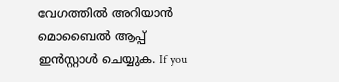വേഗത്തിൽ അറിയാൻ മൊബൈൽ ആപ്പ് ഇൻസ്റ്റാൾ ചെയ്യുക. If you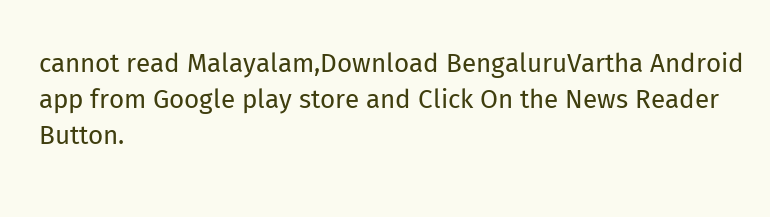cannot read Malayalam,Download BengaluruVartha Android app from Google play store and Click On the News Reader Button.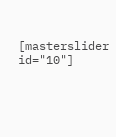[masterslider id="10"]